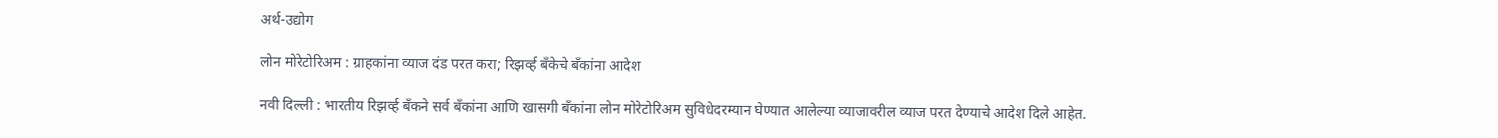अर्थ-उद्योग

लोन मोरेटोरिअम : ग्राहकांना व्याज दंड परत करा; रिझर्व्ह बँकेचे बँकांना आदेश

नवी दिल्ली : भारतीय रिझर्व्ह बँकने सर्व बँकांना आणि खासगी बँकांना लोन मोरेटोरिअम सुविधेदरम्यान घेण्यात आलेल्या व्याजावरील व्याज परत देण्याचे आदेश दिले आहेत.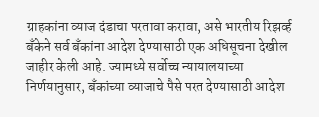ग्राहकांना व्याज दंडाचा परतावा करावा, असे भारतीय रिझर्व्ह बँकेने सर्व बँकांना आदेश देण्यासाठी एक अधिसूचना देखील जाहीर केली आहे. ज्यामध्ये सर्वोच्च न्यायालयाच्या निर्णयानुसार, बँकांच्या व्याजाचे पैसे परत देण्यासाठी आदेश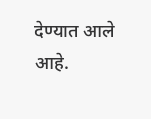देण्यात आले आहे.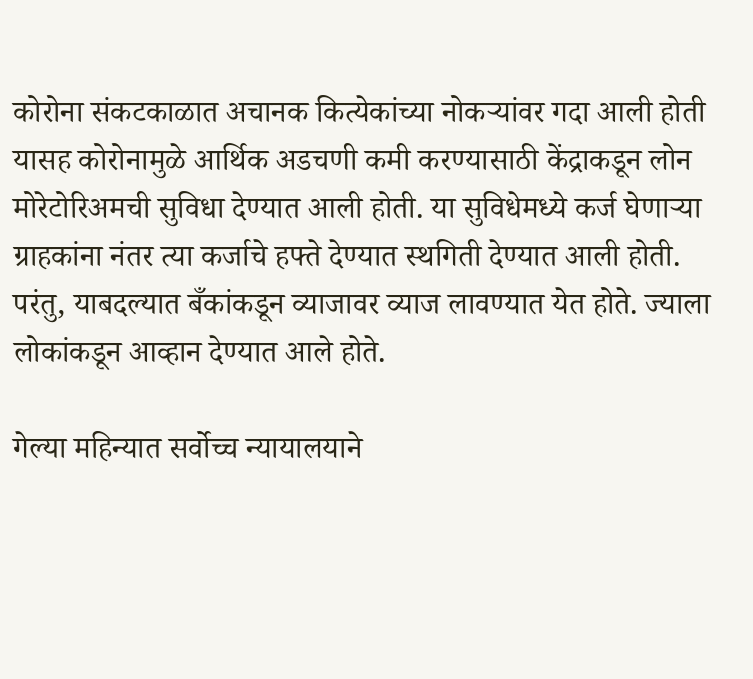कोरोना संकटकाळात अचानक कित्येकांच्या नोकऱ्यांवर गदा आली होती यासह कोरोनामुळे आर्थिक अडचणी कमी करण्यासाठी केंद्राकडून लोन मोरेटोरिअमची सुविधा देण्यात आली होती. या सुविधेमध्ये कर्ज घेणाऱ्या ग्राहकांना नंतर त्या कर्जाचे हफ्ते देण्यात स्थगिती देण्यात आली होती. परंतु, याबदल्यात बँकांकडून व्याजावर व्याज लावण्यात येत होते. ज्याला लोकांकडून आव्हान देण्यात आले होते.

गेल्या महिन्यात सर्वोच्च न्यायालयाने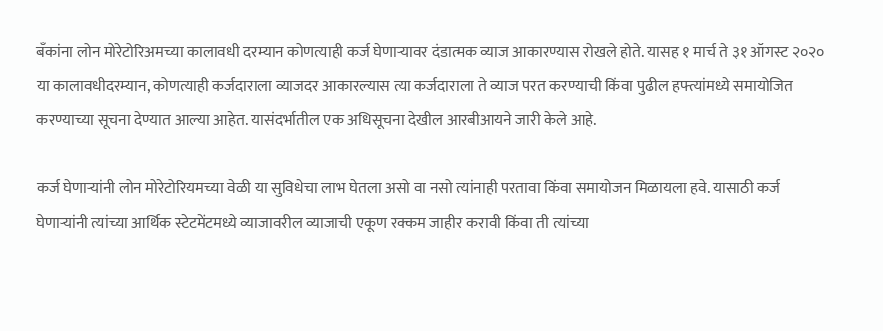बँकांना लोन मोरेटोरिअमच्या कालावधी दरम्यान कोणत्याही कर्ज घेणाऱ्यावर दंडात्मक व्याज आकारण्यास रोखले होते. यासह १ मार्च ते ३१ ऑगस्ट २०२० या कालावधीदरम्यान, कोणत्याही कर्जदाराला व्याजदर आकारल्यास त्या कर्जदाराला ते व्याज परत करण्याची किंवा पुढील हफ्त्यांमध्ये समायोजित करण्याच्या सूचना देण्यात आल्या आहेत. यासंदर्भातील एक अधिसूचना देखील आरबीआयने जारी केले आहे.

कर्ज घेणाऱ्यांनी लोन मोरेटोरियमच्या वेळी या सुविधेचा लाभ घेतला असो वा नसो त्यांनाही परतावा किंवा समायोजन मिळायला हवे. यासाठी कर्ज घेणाऱ्यांनी त्यांच्या आर्थिक स्टेटमेंटमध्ये व्याजावरील व्याजाची एकूण रक्कम जाहीर करावी किंवा ती त्यांच्या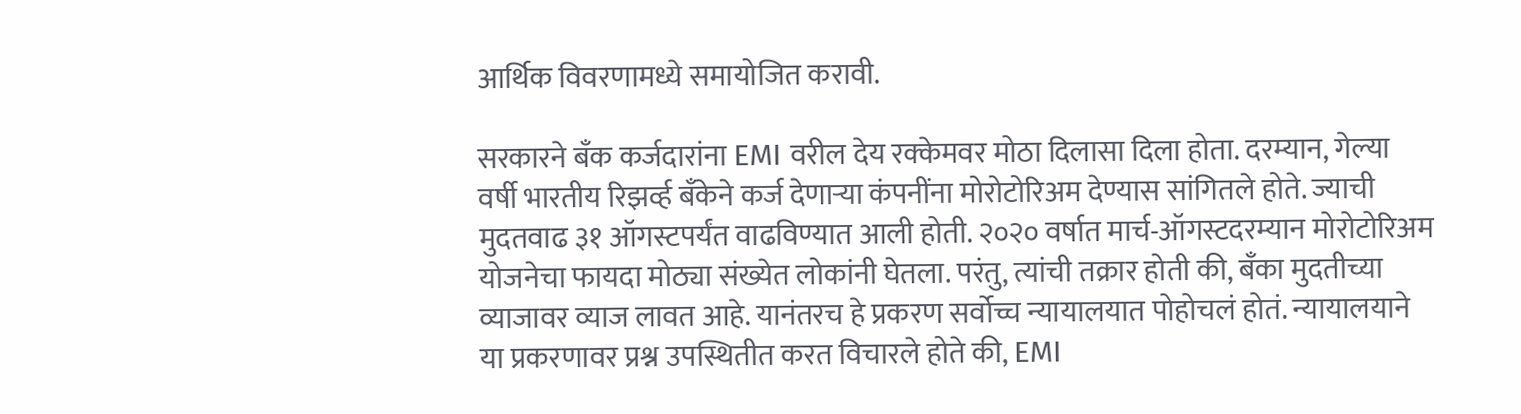आर्थिक विवरणामध्ये समायोजित करावी.

सरकारने बँक कर्जदारांना EMI वरील देय रक्केमवर मोठा दिलासा दिला होता. दरम्यान, गेल्या वर्षी भारतीय रिझर्व्ह बँकेने कर्ज देणाऱ्या कंपनींना मोरोटोरिअम देण्यास सांगितले होते. ज्याची मुदतवाढ ३१ ऑगस्टपर्यंत वाढविण्यात आली होती. २०२० वर्षात मार्च-ऑगस्टदरम्यान मोरोटोरिअम योजनेचा फायदा मोठ्या संख्येत लोकांनी घेतला. परंतु, त्यांची तक्रार होती की, बँका मुदतीच्या व्याजावर व्याज लावत आहे. यानंतरच हे प्रकरण सर्वोच्च न्यायालयात पोहोचलं होतं. न्यायालयाने या प्रकरणावर प्रश्न उपस्थितीत करत विचारले होते की, EMI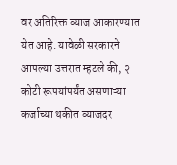वर अतिरिक्त व्याज आकारण्यात येत आहे. यावेळी सरकारने आपल्या उत्तरात म्हटले की, २ कोटी रूपयांपर्यंत असणाऱ्या कर्जाच्या थकीत व्याजदर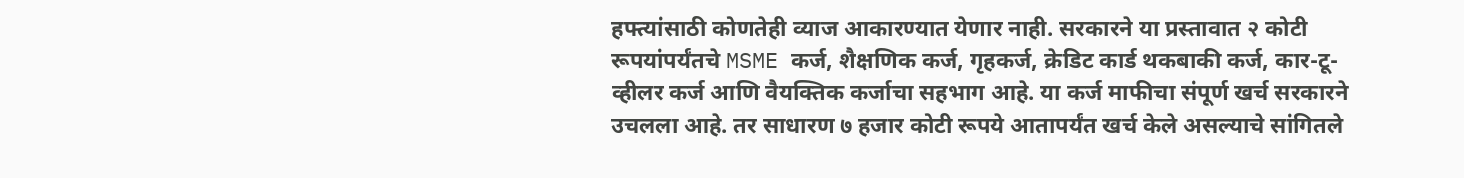हफ्त्यांसाठी कोणतेही व्याज आकारण्यात येणार नाही. सरकारने या प्रस्तावात २ कोटी रूपयांपर्यंतचे MSME कर्ज, शैक्षणिक कर्ज, गृहकर्ज, क्रेडिट कार्ड थकबाकी कर्ज, कार-टू-व्हीलर कर्ज आणि वैयक्तिक कर्जाचा सहभाग आहे. या कर्ज माफीचा संपूर्ण खर्च सरकारने उचलला आहे. तर साधारण ७ हजार कोटी रूपये आतापर्यंत खर्च केले असल्याचे सांगितले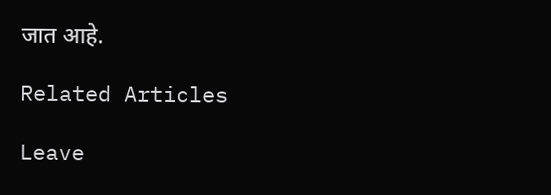जात आहे.

Related Articles

Leave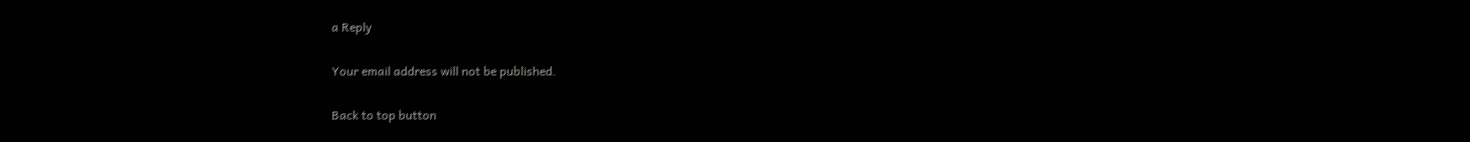a Reply

Your email address will not be published.

Back to top button